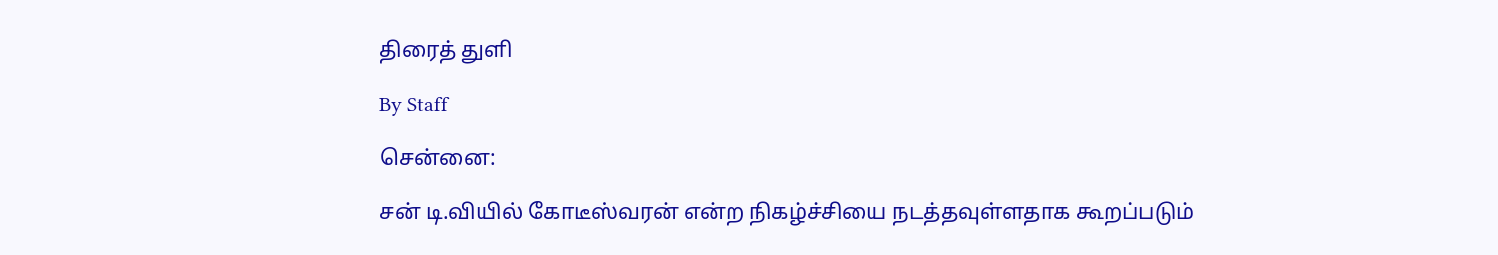திரைத் துளி

By Staff

சென்னை:

சன் டி.வியில் கோடீஸ்வரன் என்ற நிகழ்ச்சியை நடத்தவுள்ளதாக கூறப்படும்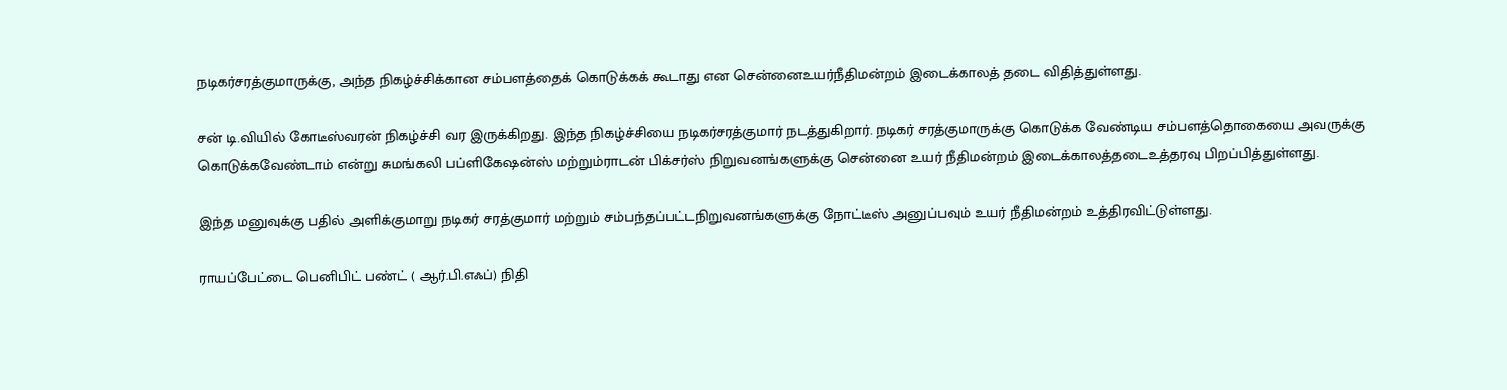நடிகர்சரத்குமாருக்கு, அந்த நிகழ்ச்சிக்கான சம்பளத்தைக் கொடுக்கக் கூடாது என சென்னைஉயர்நீதிமன்றம் இடைக்காலத் தடை விதித்துள்ளது.

சன் டி.வியில் கோடீஸ்வரன் நிகழ்ச்சி வர இருக்கிறது. இந்த நிகழ்ச்சியை நடிகர்சரத்குமார் நடத்துகிறார். நடிகர் சரத்குமாருக்கு கொடுக்க வேண்டிய சம்பளத்தொகையை அவருக்கு கொடுக்கவேண்டாம் என்று சுமங்கலி பப்ளிகேஷன்ஸ் மற்றும்ராடன் பிக்சர்ஸ் நிறுவனங்களுக்கு சென்னை உயர் நீதிமன்றம் இடைக்காலத்தடைஉத்தரவு பிறப்பித்துள்ளது.

இந்த மனுவுக்கு பதில் அளிக்குமாறு நடிகர் சரத்குமார் மற்றும் சம்பந்தப்பட்டநிறுவனங்களுக்கு நோட்டீஸ் அனுப்பவும் உயர் நீதிமன்றம் உத்திரவிட்டுள்ளது.

ராயப்பேட்டை பெனிபிட் பண்ட் ( ஆர்.பி.எஃப்) நிதி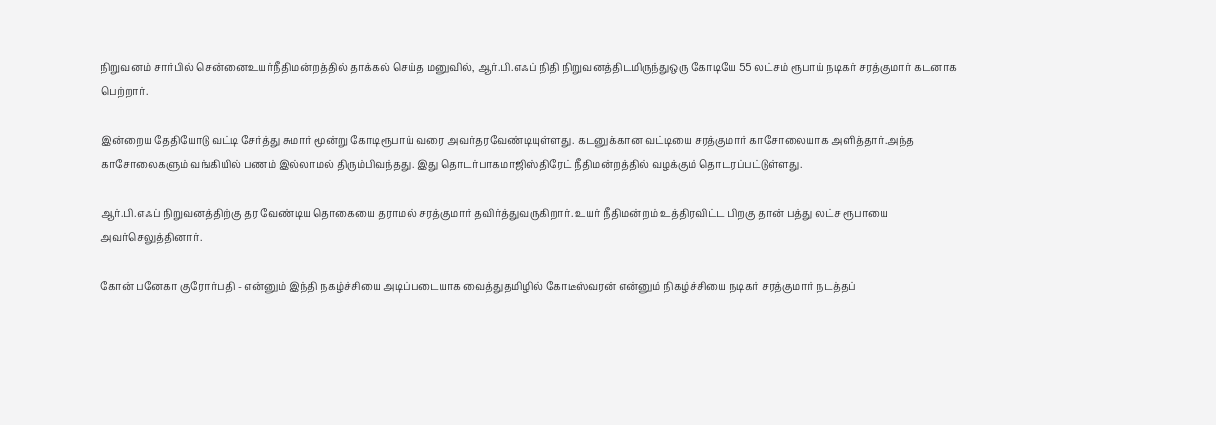நிறுவனம் சார்பில் சென்னைஉயர்நீதிமன்றத்தில் தாக்கல் செய்த மனுவில், ஆர்.பி.எஃப் நிதி நிறுவனத்திடமிருந்துஒரு கோடியே 55 லட்சம் ரூபாய் நடிகர் சரத்குமார் கடனாக பெற்றார்.

இன்றைய தேதியோடு வட்டி சேர்த்து சுமார் மூன்று கோடிரூபாய் வரை அவர்தரவேண்டியுள்ளது. கடனுக்கான வட்டியை சரத்குமார் காசோலையாக அளித்தார்.அந்த காசோலைகளும் வங்கியில் பணம் இல்லாமல் திரும்பிவந்தது. இது தொடர்பாகமாஜிஸ்திரேட் நீதிமன்றத்தில் வழக்கும் தொடரப்பட்டுள்ளது.

ஆர்.பி.எஃப் நிறுவனத்திற்கு தர வேண்டிய தொகையை தராமல் சரத்குமார் தவிர்த்துவருகிறார். உயர் நீதிமன்றம் உத்திரவிட்ட பிறகு தான் பத்து லட்ச ரூபாயை அவர்செலுத்தினார்.

கோன் பனேகா குரோர்பதி - என்னும் இந்தி நகழ்ச்சியை அடிப்படையாக வைத்துதமிழில் கோடீஸ்வரன் என்னும் நிகழ்ச்சியை நடிகர் சரத்குமார் நடத்தப்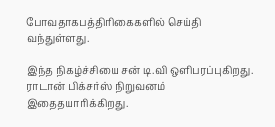போவதாகபத்திரிகைகளில் செய்தி வந்துள்ளது.

இந்த நிகழ்ச்சியை சன் டி.வி ஒளிபரப்புகிறது. ராடான் பிக்சர்ஸ் நிறுவனம் இதைதயாரிக்கிறது.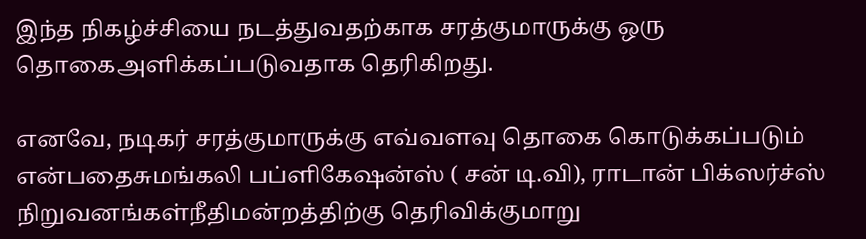இந்த நிகழ்ச்சியை நடத்துவதற்காக சரத்குமாருக்கு ஒரு தொகைஅளிக்கப்படுவதாக தெரிகிறது.

எனவே, நடிகர் சரத்குமாருக்கு எவ்வளவு தொகை கொடுக்கப்படும் என்பதைசுமங்கலி பப்ளிகேஷன்ஸ் ( சன் டி.வி), ராடான் பிக்ஸர்ச்ஸ் நிறுவனங்கள்நீதிமன்றத்திற்கு தெரிவிக்குமாறு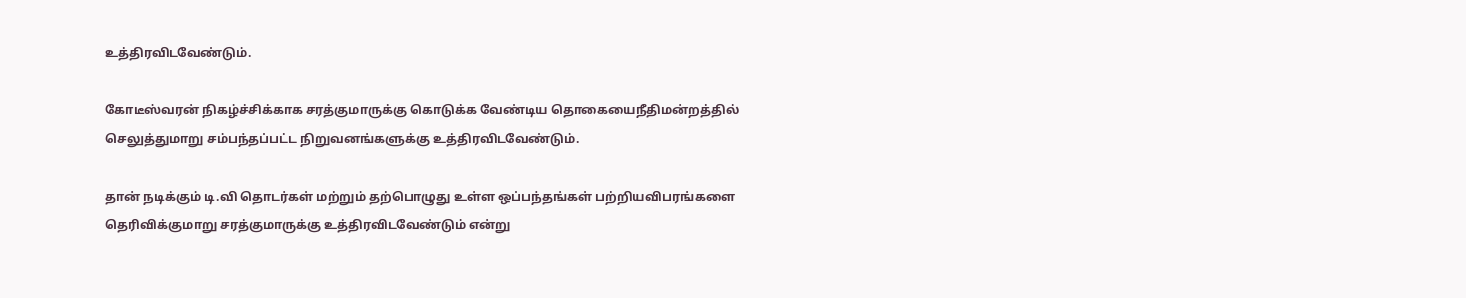உத்திரவிடவேண்டும்.

கோடீஸ்வரன் நிகழ்ச்சிக்காக சரத்குமாருக்கு கொடுக்க வேண்டிய தொகையைநீதிமன்றத்தில் செலுத்துமாறு சம்பந்தப்பட்ட நிறுவனங்களுக்கு உத்திரவிடவேண்டும்.

தான் நடிக்கும் டி.வி தொடர்கள் மற்றும் தற்பொழுது உள்ள ஒப்பந்தங்கள் பற்றியவிபரங்களை தெரிவிக்குமாறு சரத்குமாருக்கு உத்திரவிடவேண்டும் என்று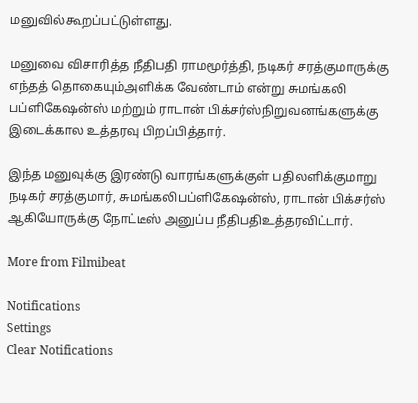மனுவில்கூறப்பட்டுள்ளது.

மனுவை விசாரித்த நீதிபதி ராமமூர்த்தி, நடிகர் சரத்குமாருக்கு எந்தத் தொகையும்அளிக்க வேண்டாம் என்று சுமங்கலி பப்ளிகேஷன்ஸ் மற்றும் ராடான் பிக்சர்ஸ்நிறுவனங்களுக்கு இடைக்கால உத்தரவு பிறப்பித்தார்.

இந்த மனுவுக்கு இரண்டு வாரங்களுக்குள் பதிலளிக்குமாறு நடிகர் சரத்குமார், சுமங்கலிபப்ளிகேஷன்ஸ், ராடான் பிக்சர்ஸ் ஆகியோருக்கு நோட்டீஸ் அனுப்ப நீதிபதிஉத்தரவிட்டார்.

More from Filmibeat

Notifications
Settings
Clear Notifications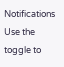Notifications
Use the toggle to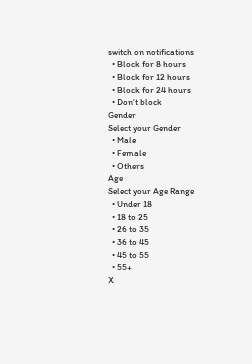switch on notifications
  • Block for 8 hours
  • Block for 12 hours
  • Block for 24 hours
  • Don't block
Gender
Select your Gender
  • Male
  • Female
  • Others
Age
Select your Age Range
  • Under 18
  • 18 to 25
  • 26 to 35
  • 36 to 45
  • 45 to 55
  • 55+
X